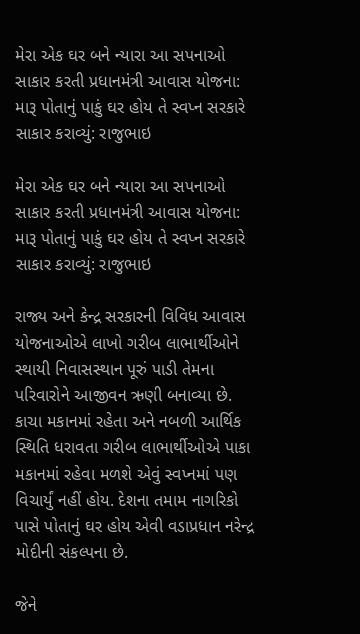મેરા એક ઘર બને ન્યારા આ સપનાઓ સાકાર કરતી પ્રધાનમંત્રી આવાસ યોજના: મારૂ પોતાનું પાકું ઘર હોય તે સ્વપ્ન સરકારે સાકાર કરાવ્યું: રાજુભાઇ

મેરા એક ઘર બને ન્યારા આ સપનાઓ સાકાર કરતી પ્રધાનમંત્રી આવાસ યોજના: મારૂ પોતાનું પાકું ઘર હોય તે સ્વપ્ન સરકારે સાકાર કરાવ્યું: રાજુભાઇ

રાજ્ય અને કેન્દ્ર સરકારની વિવિધ આવાસ યોજનાઓએ લાખો ગરીબ લાભાર્થીઓને સ્થાયી નિવાસસ્થાન પૂરું પાડી તેમના પરિવારોને આજીવન ઋણી બનાવ્યા છે. કાચા મકાનમાં રહેતા અને નબળી આર્થિક સ્થિતિ ધરાવતા ગરીબ લાભાર્થીઓએ પાકા મકાનમાં રહેવા મળશે એવું સ્વપ્નમાં પણ વિચાર્યું નહીં હોય. દેશના તમામ નાગરિકો પાસે પોતાનું ઘર હોય એવી વડાપ્રધાન નરેન્દ્ર મોદીની સંકલ્પના છે.

જેને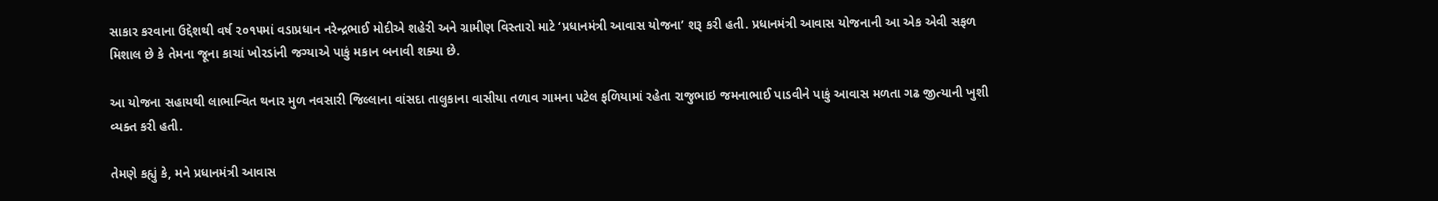સાકાર કરવાના ઉદ્દેશથી વર્ષ ૨૦૧૫માં વડાપ્રધાન નરેન્દ્રભાઈ મોદીએ શહેરી અને ગ્રામીણ વિસ્તારો માટે ‘પ્રધાનમંત્રી આવાસ યોજના’ શરૂ કરી હતી. પ્રધાનમંત્રી આવાસ યોજનાની આ એક એવી સફળ મિશાલ છે કે તેમના જૂના કાચાં ખોરડાંની જગ્યાએ પાકું મકાન બનાવી શક્યા છે.

આ યોજના સહાયથી લાભાન્વિત થનાર મુળ નવસારી જિલ્લાના વાંસદા તાલુકાના વાસીયા તળાવ ગામના પટેલ ફળિયામાં રહેતા રાજુભાઇ જમનાભાઈ પાડવીને પાકું આવાસ મળતા ગઢ જીત્યાની ખુશી વ્યક્ત કરી હતી.

તેમણે કહ્યું કે, મને પ્રધાનમંત્રી આવાસ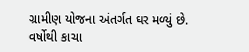ગ્રામીણ યોજના અંતર્ગત ઘર મળ્યું છે. વર્ષોથી કાચા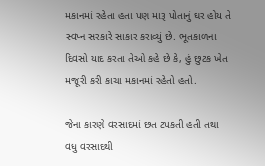મકાનમાં રહેતા હતા પણ મારૂ પોતાનું ઘર હોય તે સ્વપ્ન સરકારે સાકાર કરાવ્યું છે. ભૂતકાળના દિવસો યાદ કરતા તેઓ કહે છે કે, હું છુટક ખેત મજૂરી કરી કાચા મકાનમાં રહેતો હતો.

જેના કારણે વરસાદમાં છત ટપકતી હતી તથા વધુ વરસાદથી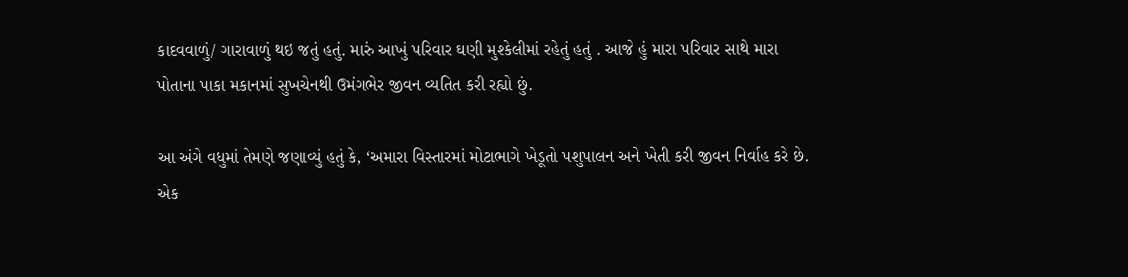કાદવવાળું/ ગારાવાળું થઇ જતું હતું. મારું આખું પરિવાર ઘણી મુશ્કેલીમાં રહેતું હતું . આજે હું મારા પરિવાર સાથે મારા પોતાના પાકા મકાનમાં સુખચેનથી ઉમંગભેર જીવન વ્યતિત કરી રહ્યો છું.

આ અંગે વધુમાં તેમણે જણાવ્યું હતું કે, ‘અમારા વિસ્તારમાં મોટાભાગે ખેડૂતો પશુપાલન અને ખેતી કરી જીવન નિર્વાહ કરે છે. એક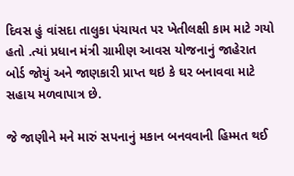દિવસ હું વાંસદા તાલુકા પંચાયત પર ખેતીલક્ષી કામ માટે ગયો હતો .ત્યાં પ્રધાન મંત્રી ગ્રામીણ આવસ યોજનાનું જાહેરાત બોર્ડ જોયું અને જાણકારી પ્રાપ્ત થઇ કે ઘર બનાવવા માટે સહાય મળવાપાત્ર છે.

જે જાણીને મને મારું સપનાનું મકાન બનવવાની હિમ્મત થઈ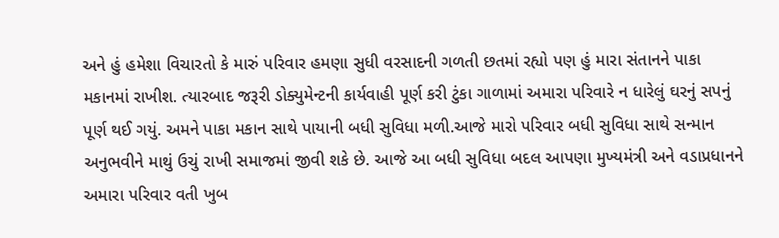અને હું હમેશા વિચારતો કે મારું પરિવાર હમણા સુધી વરસાદની ગળતી છતમાં રહ્યો પણ હું મારા સંતાનને પાકા મકાનમાં રાખીશ. ત્યારબાદ જરૂરી ડોક્યુમેન્ટની કાર્યવાહી પૂર્ણ કરી ટુંકા ગાળામાં અમારા પરિવારે ન ધારેલું ઘરનું સપનું પૂર્ણ થઈ ગયું. અમને પાકા મકાન સાથે પાયાની બધી સુવિધા મળી.આજે મારો પરિવાર બધી સુવિધા સાથે સન્માન અનુભવીને માથું ઉચું રાખી સમાજમાં જીવી શકે છે. આજે આ બધી સુવિધા બદલ આપણા મુખ્યમંત્રી અને વડાપ્રધાનને અમારા પરિવાર વતી ખુબ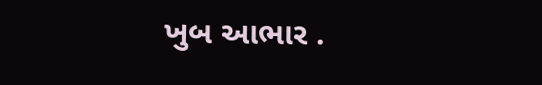ખુબ આભાર .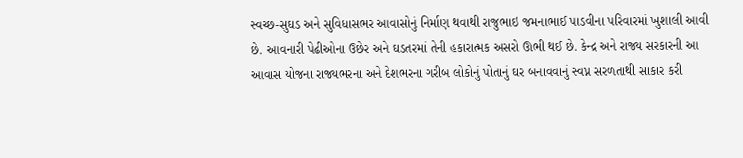સ્વચ્છ-સુઘડ અને સુવિધાસભર આવાસોનું નિર્માણ થવાથી રાજુભાઇ જમનાભાઈ પાડવીના પરિવારમાં ખુશાલી આવી છે. આવનારી પેઢીઓના ઉછેર અને ઘડતરમાં તેની હકારાત્મક અસરો ઊભી થઈ છે. કેન્દ્ર અને રાજ્ય સરકારની આ આવાસ યોજના રાજ્યભરના અને દેશભરના ગરીબ લોકોનું પોતાનું ઘર બનાવવાનું સ્વપ્ન સરળતાથી સાકાર કરી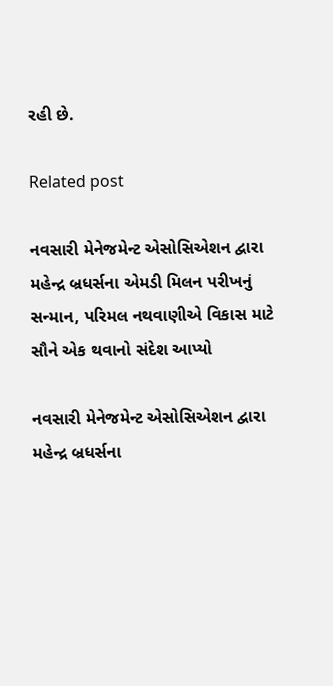રહી છે.

Related post

નવસારી મેનેજમેન્ટ એસોસિએશન દ્વારા મહેન્દ્ર બ્રધર્સના એમડી મિલન પરીખનું સન્માન, પરિમલ નથવાણીએ વિકાસ માટે સૌને એક થવાનો સંદેશ આપ્યો

નવસારી મેનેજમેન્ટ એસોસિએશન દ્વારા મહેન્દ્ર બ્રધર્સના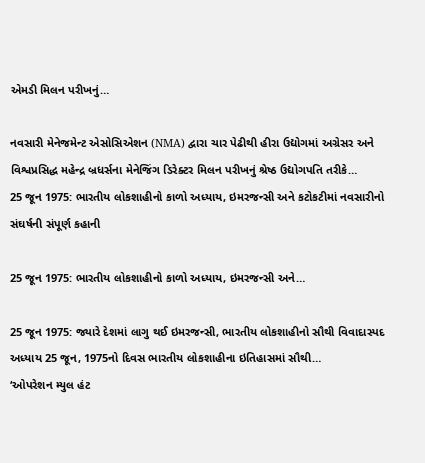એમડી મિલન પરીખનું…

નવસારી મેનેજમેન્ટ એસોસિએશન (NMA) દ્વારા ચાર પેઢીથી હીરા ઉદ્યોગમાં અગ્રેસર અને વિશ્વપ્રસિદ્ધ મહેન્દ્ર બ્રધર્સના મેનેજિંગ ડિરેક્ટર મિલન પરીખનું શ્રેષ્ઠ ઉદ્યોગપતિ તરીકે…
25 જૂન 1975: ભારતીય લોકશાહીનો કાળો અધ્યાય, ઇમરજન્સી અને કટોકટીમાં નવસારીનો સંઘર્ષની સંપૂર્ણ કહાની

25 જૂન 1975: ભારતીય લોકશાહીનો કાળો અધ્યાય, ઇમરજન્સી અને…

25 જૂન 1975: જ્યારે દેશમાં લાગુ થઈ ઇમરજન્સી, ભારતીય લોકશાહીનો સૌથી વિવાદાસ્પદ અધ્યાય 25 જૂન, 1975નો દિવસ ભારતીય લોકશાહીના ઇતિહાસમાં સૌથી…
‘ઓપરેશન મ્યુલ હંટ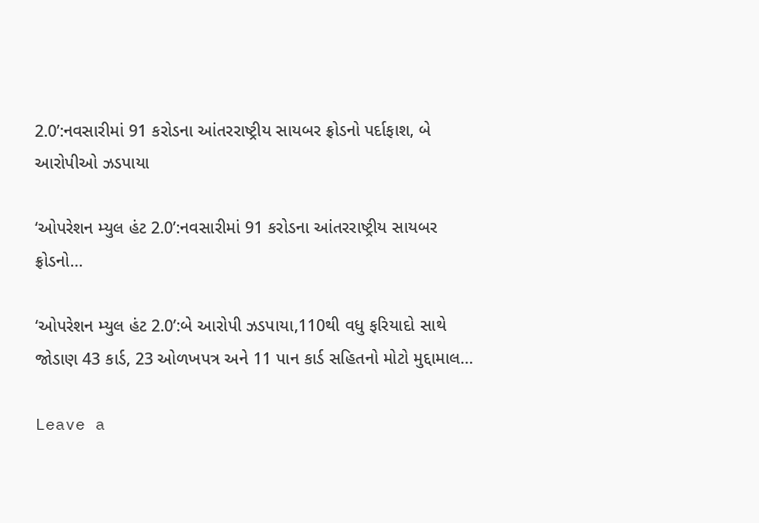2.0’:નવસારીમાં 91 કરોડના આંતરરાષ્ટ્રીય સાયબર ફ્રોડનો પર્દાફાશ, બે આરોપીઓ ઝડપાયા

‘ઓપરેશન મ્યુલ હંટ 2.0’:નવસારીમાં 91 કરોડના આંતરરાષ્ટ્રીય સાયબર ફ્રોડનો…

‘ઓપરેશન મ્યુલ હંટ 2.0’:બે આરોપી ઝડપાયા,110થી વધુ ફરિયાદો સાથે જોડાણ 43 કાર્ડ, 23 ઓળખપત્ર અને 11 પાન કાર્ડ સહિતનો મોટો મુદ્દામાલ…

Leave a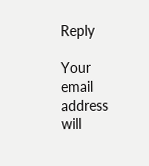Reply

Your email address will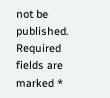not be published. Required fields are marked *